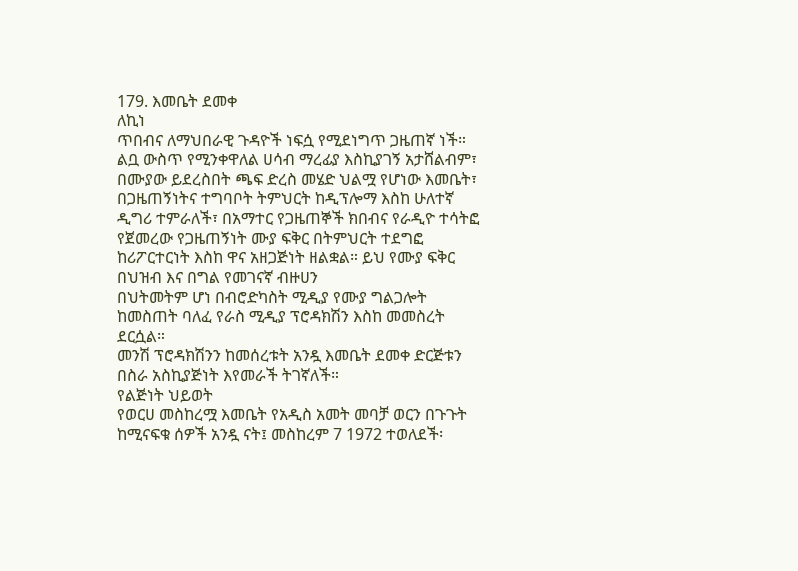179. እመቤት ደመቀ
ለኪነ
ጥበብና ለማህበራዊ ጉዳዮች ነፍሷ የሚደነግጥ ጋዜጠኛ ነች።
ልቧ ውስጥ የሚንቀዋለል ሀሳብ ማረፊያ እስኪያገኝ አታሸልብም፣ በሙያው ይደረስበት ጫፍ ድረስ መሄድ ህልሟ የሆነው እመቤት፣ በጋዜጠኝነትና ተግባቦት ትምህርት ከዲፕሎማ እስከ ሁለተኛ ዲግሪ ተምራለች፣ በአማተር የጋዜጠኞች ክበብና የራዲዮ ተሳትፎ የጀመረው የጋዜጠኝነት ሙያ ፍቅር በትምህርት ተደግፎ ከሪፖርተርነት እስከ ዋና አዘጋጅነት ዘልቋል። ይህ የሙያ ፍቅር በህዝብ እና በግል የመገናኛ ብዙሀን
በህትመትም ሆነ በብሮድካስት ሚዲያ የሙያ ግልጋሎት ከመስጠት ባለፈ የራስ ሚዲያ ፕሮዳክሽን እስከ መመስረት ደርሷል።
መንሽ ፕሮዳክሽንን ከመሰረቱት አንዷ እመቤት ደመቀ ድርጅቱን በስራ አስኪያጅነት እየመራች ትገኛለች።
የልጅነት ህይወት
የወርሀ መስከረሟ እመቤት የአዲስ አመት መባቻ ወርን በጉጉት ከሚናፍቁ ሰዎች አንዷ ናት፤ መስከረም 7 1972 ተወለደች፡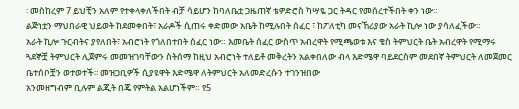፡ መስከረም 7 ይህቺን አለም የተቀላቀለችበት ብቻ ሳይሆን ከባለቤቷ ጋዜጠኛ ቴዎድሮስ ካሣዬ ጋር ትዳር የመሰረተችበት ቀን ነው።
ልጅነቷን ማህበራዊ ህይወት ከደመቀበት፣ አራዶች ሲጠሩ ቀድመው አቤት ከሚሉበት ሰፈር ፣ ከፖለቲካ መናኸሪያው አራት ኪሎ ነው ያሳለፈችው።
አራት ኪሎ ጉርብትና ያየለበት፣ አብሮነት የጎለበተበት ሰፈር ነው። እመቤት ሰፈር ውስጥ አብረዋት የሚጫወቱ እና ቄስ ትምህርት ቤት አብረዋት የሚማሩ ጓደኞቿ ትምህርት ሊጀምሩ መመዝገባቸውን ስትሰማ ከዚህ አብሮነት ተለይቶ መቅረትን አልቀበለው ብላ እድሜዋ ባይደርስም መደበኛ ትምህርት ለመጀመር ቤተሰቦቿን ወተወተች፡፡ መዝጋቢዎች ሲያዩዋት እድሜዋ ለትምህርት አለመድረሱን ተገንዝበው
አንመዘግብም ቢሉም ልጂት በጄ የምትል አልሆነችም። የ5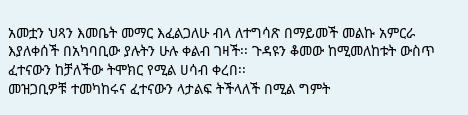አመቷን ህጻን እመቤት መማር እፈልጋለሁ ብላ ለተግሳጽ በማይመች መልኩ አምርራ እያለቀሰች በአካባቢው ያሉትን ሁሉ ቀልብ ገዛች፡፡ ጉዳዩን ቆመው ከሚመለከቱት ውስጥ ፈተናውን ከቻለችው ትሞክር የሚል ሀሳብ ቀረበ፡፡
መዝጋቢዎቹ ተመካከሩና ፈተናውን ላታልፍ ትችላለች በሚል ግምት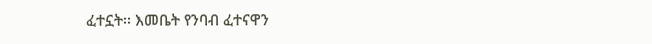ፈተኗት፡፡ እመቤት የንባብ ፈተናዋን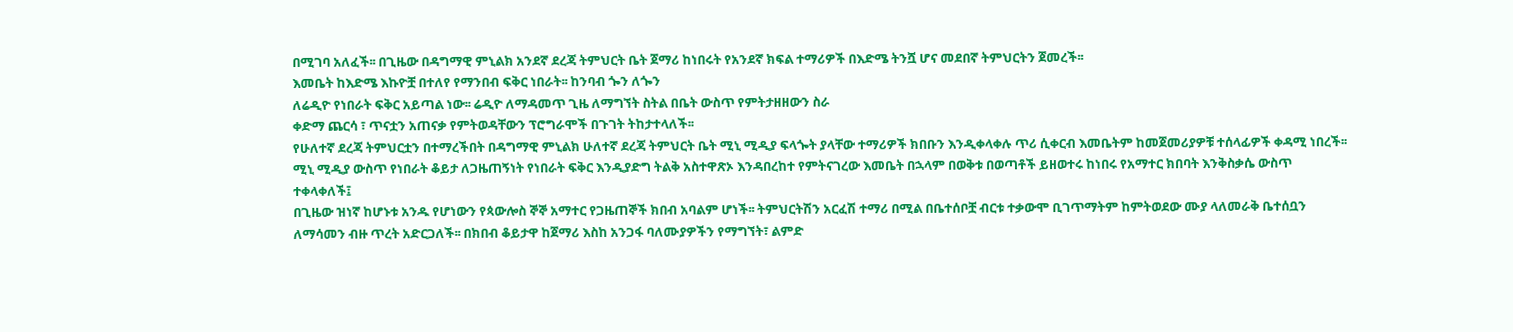በሚገባ አለፈች፡፡ በጊዜው በዳግማዊ ምኒልክ አንደኛ ደረጃ ትምህርት ቤት ጀማሪ ከነበሩት የአንደኛ ክፍል ተማሪዎች በእድሜ ትንሿ ሆና መደበኛ ትምህርትን ጀመረች፡፡
እመቤት ከእድሜ እኩዮቿ በተለየ የማንበብ ፍቅር ነበራት፡፡ ከንባብ ጐን ለጐን
ለሬዲዮ የነበራት ፍቅር አይጣል ነው፡፡ ሬዲዮ ለማዳመጥ ጊዜ ለማግኘት ስትል በቤት ውስጥ የምትታዘዘውን ስራ
ቀድማ ጨርሳ ፣ ጥናቷን አጠናቃ የምትወዳቸውን ፕሮግራሞች በጉገት ትከታተላለች፡፡
የሁለተኛ ደረጃ ትምህርቷን በተማረችበት በዳግማዊ ምኒልክ ሁለተኛ ደረጃ ትምህርት ቤት ሚኒ ሚዲያ ፍላጐት ያላቸው ተማሪዎች ክበቡን እንዲቀላቀሉ ጥሪ ሲቀርብ እመቤትም ከመጀመሪያዎቹ ተሰላፊዎች ቀዳሚ ነበረች፡፡ ሚኒ ሚዲያ ውስጥ የነበራት ቆይታ ለጋዜጠኝነት የነበራት ፍቅር እንዲያድግ ትልቅ አስተዋጽኦ እንዳበረከተ የምትናገረው እመቤት በኋላም በወቅቱ በወጣቶች ይዘወተሩ ከነበሩ የአማተር ክበባት እንቅስቃሴ ውስጥ ተቀላቀለች፤
በጊዜው ዝነኛ ከሆኑቱ አንዱ የሆነውን የጳውሎስ ኞኞ አማተር የጋዜጠኞች ክበብ አባልም ሆነች፡፡ ትምህርትሽን አርፈሽ ተማሪ በሚል በቤተሰቦቿ ብርቱ ተቃውሞ ቢገጥማትም ከምትወደው ሙያ ላለመራቅ ቤተሰቧን ለማሳመን ብዙ ጥረት አድርጋለች፡፡ በክበብ ቆይታዋ ከጀማሪ እስከ አንጋፋ ባለሙያዎችን የማግኘት፣ ልምድ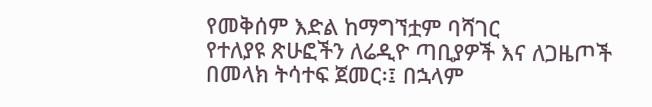የመቅሰም እድል ከማግኘቷም ባሻገር
የተለያዩ ጽሁፎችን ለሬዲዮ ጣቢያዎች እና ለጋዜጦች በመላክ ትሳተፍ ጀመር፡፤ በኋላም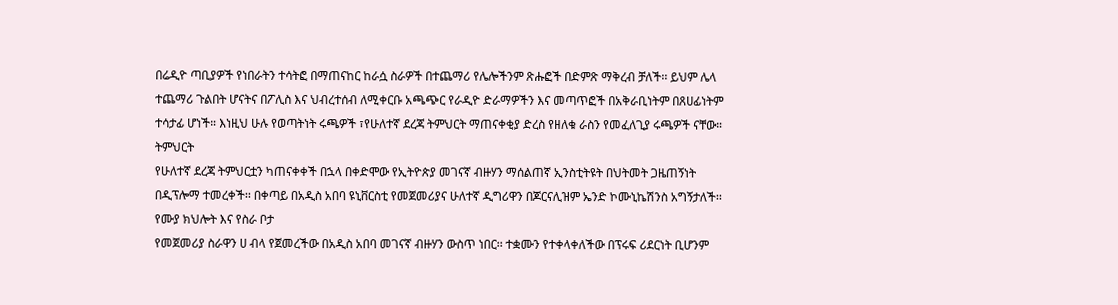በሬዲዮ ጣቢያዎች የነበራትን ተሳትፎ በማጠናከር ከራሷ ስራዎች በተጨማሪ የሌሎችንም ጽሑፎች በድምጽ ማቅረብ ቻለች፡፡ ይህም ሌላ ተጨማሪ ጉልበት ሆናትና በፖሊስ እና ህብረተሰብ ለሚቀርቡ አጫጭር የራዲዮ ድራማዎችን እና መጣጥፎች በአቅራቢነትም በጸሀፊነትም ተሳታፊ ሆነች። እነዚህ ሁሉ የወጣትነት ሩጫዎች ፣የሁለተኛ ደረጃ ትምህርት ማጠናቀቂያ ድረስ የዘለቁ ራስን የመፈለጊያ ሩጫዎች ናቸው።
ትምህርት
የሁለተኛ ደረጃ ትምህርቷን ካጠናቀቀች በኋላ በቀድሞው የኢትዮጵያ መገናኛ ብዙሃን ማሰልጠኛ ኢንስቲትዩት በህትመት ጋዜጠኝነት በዲፕሎማ ተመረቀች፡፡ በቀጣይ በአዲስ አበባ ዩኒቨርስቲ የመጀመሪያና ሁለተኛ ዲግሪዋን በጆርናሊዝም ኤንድ ኮሙኒኬሽንስ አግኝታለች፡፡
የሙያ ክህሎት እና የስራ ቦታ
የመጀመሪያ ስራዋን ሀ ብላ የጀመረችው በአዲስ አበባ መገናኛ ብዙሃን ውስጥ ነበር፡፡ ተቋሙን የተቀላቀለችው በፕሩፍ ሪደርነት ቢሆንም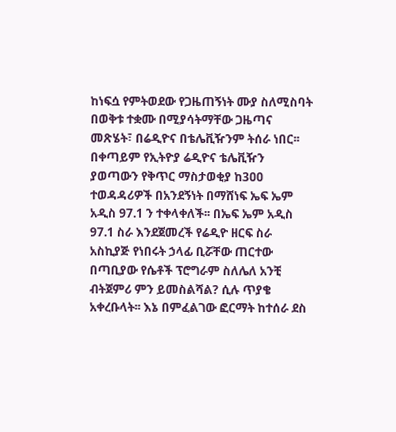ከነፍሷ የምትወደው የጋዜጠኝነት ሙያ ስለሚስባት በወቅቱ ተቋሙ በሚያሳትማቸው ጋዜጣና መጽሄት፣ በሬዲዮና በቴሌቪዥንም ትሰራ ነበር፡፡
በቀጣይም የኢትዮያ ሬዲዮና ቴሌቪዥን ያወጣውን የቅጥር ማስታወቂያ ከ3ዐዐ ተወዳዳሪዎች በአንደኝነት በማሸነፍ ኤፍ ኤም አዲስ 97.1 ን ተቀላቀለች፡፡ በኤፍ ኤም አዲስ 97.1 ስራ እንደጀመረች የሬዲዮ ዘርፍ ስራ አስኪያጅ የነበሩት ኃላፊ ቢሯቸው ጠርተው በጣቢያው የሴቶች ፕሮግራም ስለሌለ አንቺ ብትጀምሪ ምን ይመስልሻል? ሲሉ ጥያቄ አቀረቡላት፡፡ እኔ በምፈልገው ፎርማት ከተሰራ ደስ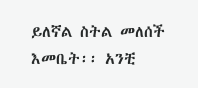ይለኛል ስትል መለሰች እመቤት፡፡ አንቺ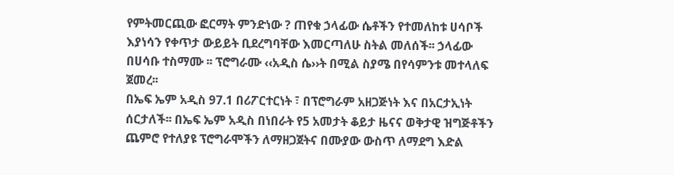የምትመርጪው ፎርማት ምንድነው ? ጠየቁ ኃላፊው ሴቶችን የተመለከቱ ሀሳቦች እያነሳን የቀጥታ ውይይት ቢደረግባቸው እመርጣለሁ ስትል መለሰች፡፡ ኃላፊው በሀሳቡ ተስማሙ ፡፡ ፕሮግራሙ ‹‹አዲስ ሴ››ት በሚል ስያሜ በየሳምንቱ መተላለፍ ጀመረ፡፡
በኤፍ ኤም አዲስ 97.1 በሪፖርተርነት ፣ በፕሮግራም አዘጋጅነት እና በአርታኢነት ሰርታለች፡፡ በኤፍ ኤም አዲስ በነበራት የ5 አመታት ቆይታ ዜናና ወቅታዊ ዝግጅቶችን ጨምሮ የተለያዩ ፕሮግራሞችን ለማዘጋጀትና በሙያው ውስጥ ለማደግ እድል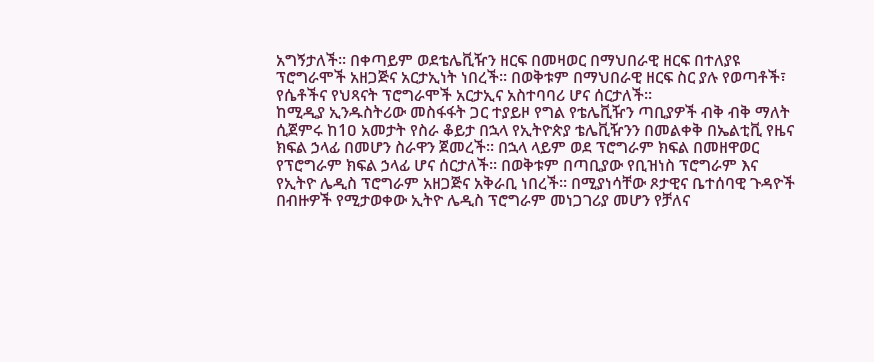አግኝታለች፡፡ በቀጣይም ወደቴሌቪዥን ዘርፍ በመዛወር በማህበራዊ ዘርፍ በተለያዩ ፕሮግራሞች አዘጋጅና አርታኢነት ነበረች፡፡ በወቅቱም በማህበራዊ ዘርፍ ስር ያሉ የወጣቶች፣ የሴቶችና የህጻናት ፕሮግራሞች አርታኢና አስተባባሪ ሆና ሰርታለች፡፡
ከሚዲያ ኢንዱስትሪው መስፋፋት ጋር ተያይዞ የግል የቴሌቪዥን ጣቢያዎች ብቅ ብቅ ማለት ሲጀምሩ ከ1ዐ አመታት የስራ ቆይታ በኋላ የኢትዮጵያ ቴሌቪዥንን በመልቀቅ በኤልቲቪ የዜና ክፍል ኃላፊ በመሆን ስራዋን ጀመረች፡፡ በኋላ ላይም ወደ ፕሮግራም ክፍል በመዘዋወር የፕሮግራም ክፍል ኃላፊ ሆና ሰርታለች፡፡ በወቅቱም በጣቢያው የቢዝነስ ፕሮግራም እና የኢትዮ ሌዲስ ፕሮግራም አዘጋጅና አቅራቢ ነበረች፡፡ በሚያነሳቸው ጾታዊና ቤተሰባዊ ጉዳዮች በብዙዎች የሚታወቀው ኢትዮ ሌዲስ ፕሮግራም መነጋገሪያ መሆን የቻለና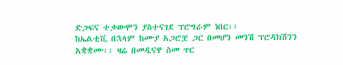ድጋፍና ተቃውሞን ያስተናገደ ፕሮግራም ነበር፡፡
ከኤልቲቪ በኋላም ከሙያ አጋሮቿ ጋር በመሆን መንሽ ፕሮዳክሽንን አቋቋሙ፡፡ ዛሬ በመዲናዋ ስመ ጥር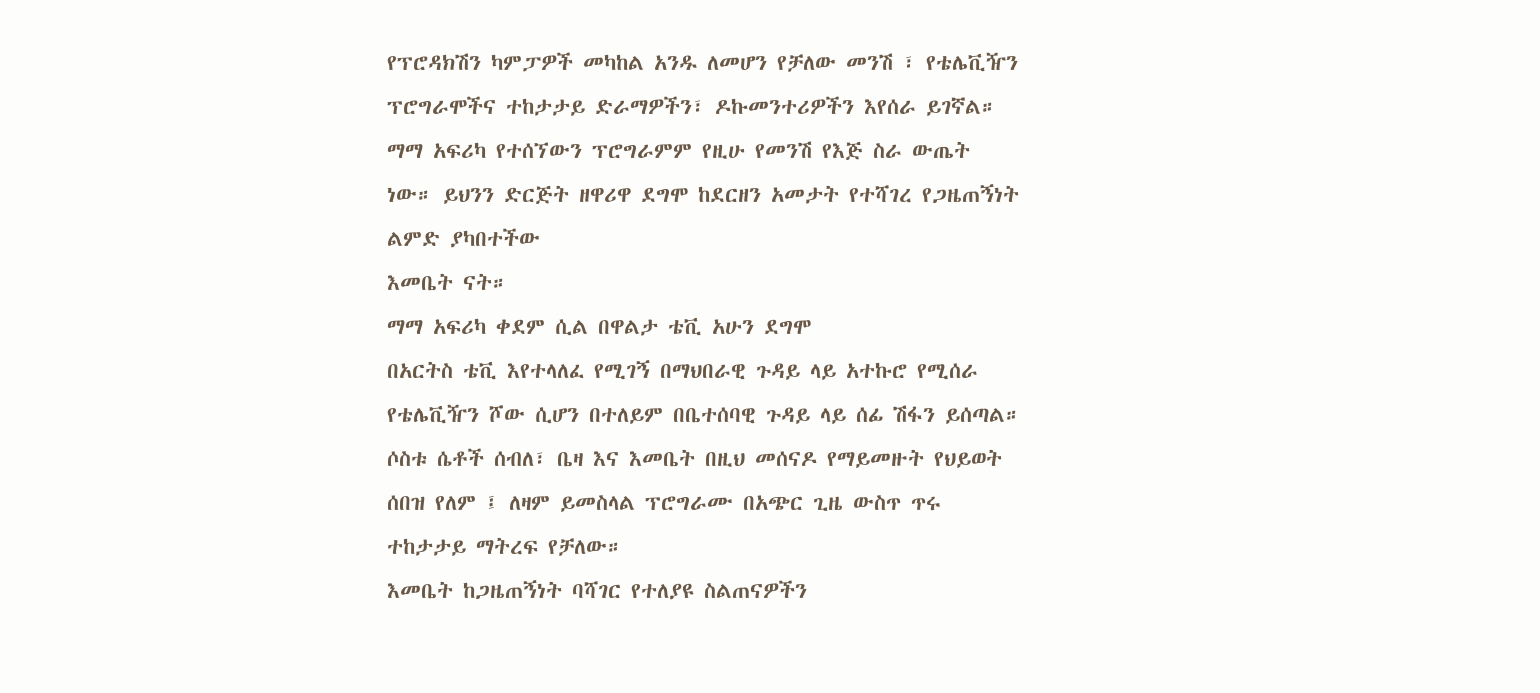የፕሮዳክሽን ካምፓዎች መካከል አንዱ ለመሆን የቻለው መንሽ ፣ የቴሌቪዥን ፕሮግራሞችና ተከታታይ ድራማዎችን፣ ዶኩመንተሪዎችን እየሰራ ይገኛል። ማማ አፍሪካ የተሰኘውን ፕሮግራምም የዚሁ የመንሽ የእጅ ስራ ውጤት ነው። ይህንን ድርጅት ዘዋሪዋ ደግሞ ከደርዘን አመታት የተሻገረ የጋዜጠኝነት ልምድ ያካበተችው
እመቤት ናት።
ማማ አፍሪካ ቀደም ሲል በዋልታ ቴቪ አሁን ደግሞ
በአርትስ ቴቪ እየተላለፈ የሚገኝ በማህበራዊ ጉዳይ ላይ አተኩሮ የሚሰራ የቴሌቪዥን ሾው ሲሆን በተለይም በቤተሰባዊ ጉዳይ ላይ ሰፊ ሽፋን ይሰጣል። ሶስቱ ሴቶች ሰብለ፣ ቤዛ እና እመቤት በዚህ መሰናዶ የማይመዙት የህይወት ሰበዝ የለም ፤ ለዛም ይመስላል ፕሮግራሙ በአጭር ጊዜ ውስጥ ጥሩ ተከታታይ ማትረፍ የቻለው።
እመቤት ከጋዜጠኝነት ባሻገር የተለያዩ ስልጠናዎችን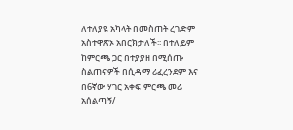ለተለያዩ አካላት በመስጠት ረገድም አስተዋጽኦ አበርክታለች፡፡ በተለይም ከምርጫ ጋር በተያያዘ በሚሰጡ ስልጠናዎች በሲዳማ ሪፈረንደም እና በ6ኛው ሃገር አቀፍ ምርጫ መሪ አሰልጣኝ/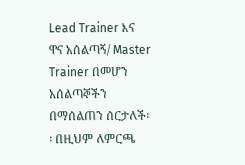Lead Trainer እና
ዋና አሰልጣኝ/ Master Trainer በመሆን አሰልጣኞችን በማሰልጠን ሰርታለች፡፡ በዚህም ለምርጫ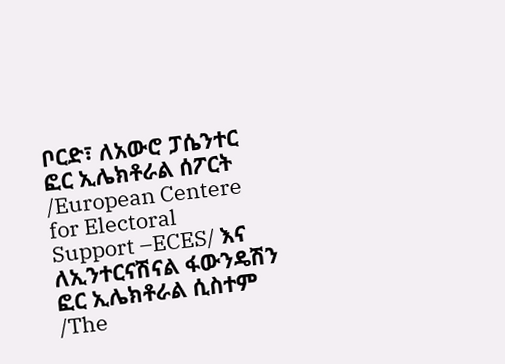ቦርድ፣ ለአውሮ ፓሴንተር ፎር ኢሌክቶራል ሰፖርት /European Centere for Electoral
Support –ECES/ እና
ለኢንተርናሽናል ፋውንዴሽን ፎር ኢሌክቶራል ሲስተም /The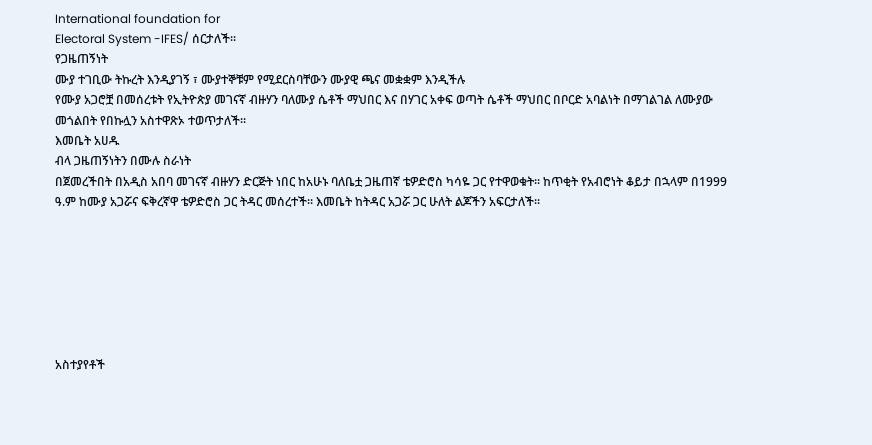International foundation for
Electoral System -IFES/ ሰርታለች፡፡
የጋዜጠኝነት
ሙያ ተገቢው ትኩረት እንዲያገኝ ፣ ሙያተኞቹም የሚደርስባቸውን ሙያዊ ጫና መቋቋም እንዲችሉ
የሙያ አጋሮቿ በመሰረቱት የኢትዮጵያ መገናኛ ብዙሃን ባለሙያ ሴቶች ማህበር እና በሃገር አቀፍ ወጣት ሴቶች ማህበር በቦርድ አባልነት በማገልገል ለሙያው መጎልበት የበኩሏን አስተዋጽኦ ተወጥታለች።
እመቤት አሀዱ
ብላ ጋዜጠኝነትን በሙሉ ስራነት
በጀመረችበት በአዲስ አበባ መገናኛ ብዙሃን ድርጅት ነበር ከአሁኑ ባለቤቷ ጋዜጠኛ ቴዎድሮስ ካሳዬ ጋር የተዋወቁት፡፡ ከጥቂት የአብሮነት ቆይታ በኋላም በ1999 ዓ.ም ከሙያ አጋሯና ፍቅረኛዋ ቴዎድሮስ ጋር ትዳር መሰረተች። እመቤት ከትዳር አጋሯ ጋር ሁለት ልጆችን አፍርታለች፡፡







አስተያየቶች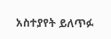አስተያየት ይለጥፉ